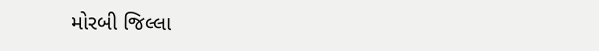મોરબી જિલ્લા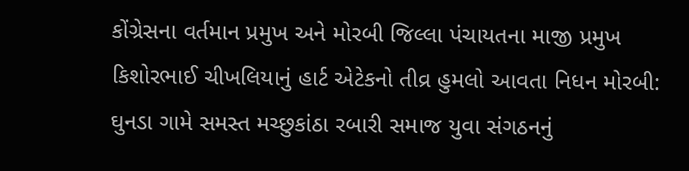કોંગ્રેસના વર્તમાન પ્રમુખ અને મોરબી જિલ્લા પંચાયતના માજી પ્રમુખ કિશોરભાઈ ચીખલિયાનું હાર્ટ એટેકનો તીવ્ર હુમલો આવતા નિધન મોરબી: ઘુનડા ગામે સમસ્ત મચ્છુકાંઠા રબારી સમાજ યુવા સંગઠનનું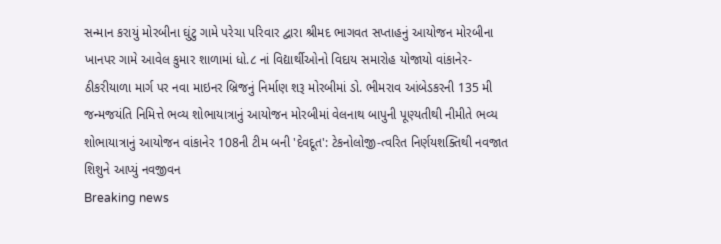સન્માન કરાયું મોરબીના ઘુંટુ ગામે પરેચા પરિવાર દ્વારા શ્રીમદ ભાગવત સપ્તાહનું આયોજન મોરબીના ખાનપર ગામે આવેલ કુમાર શાળામાં ધો.૮ નાં વિદ્યાર્થીઓનો વિદાય સમારોહ યોજાયો વાંકાનેર-ઠીકરીયાળા માર્ગ પર નવા માઇનર બ્રિજનું નિર્માણ શરૂ મોરબીમાં ડો. ભીમરાવ આંબેડકરની 135 મી જન્મજયંતિ નિમિત્તે ભવ્ય શોભાયાત્રાનું આયોજન મોરબીમાં વેલનાથ બાપુની પૂણ્યતીથી નીમીતે ભવ્ય શોભાયાત્રાનું આયોજન વાંકાનેર 108ની ટીમ બની 'દેવદૂત': ટેકનોલોજી-ત્વરિત નિર્ણયશક્તિથી નવજાત શિશુને આપ્યું નવજીવન
Breaking news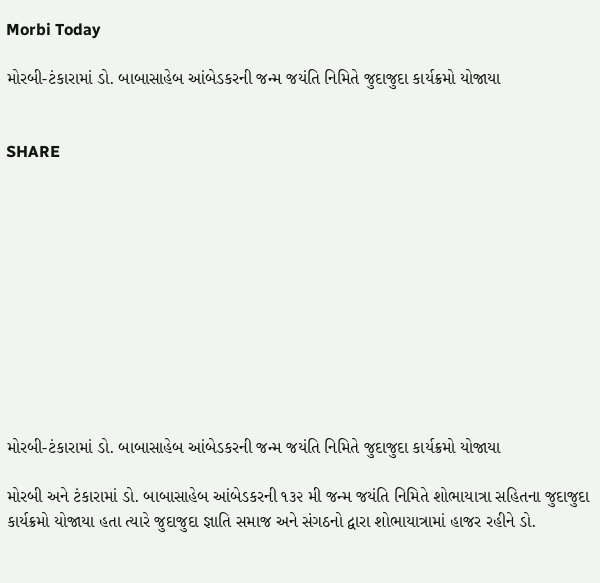Morbi Today

મોરબી-ટંકારામાં ડો. બાબાસાહેબ આંબેડકરની જન્મ જયંતિ નિમિતે જુદાજુદા કાર્યક્રમો યોજાયા


SHARE











મોરબી-ટંકારામાં ડો. બાબાસાહેબ આંબેડકરની જન્મ જયંતિ નિમિતે જુદાજુદા કાર્યક્રમો યોજાયા

મોરબી અને ટંકારામાં ડો. બાબાસાહેબ આંબેડકરની ૧૩૨ મી જન્મ જયંતિ નિમિતે શોભાયાત્રા સહિતના જુદાજુદા કાર્યક્રમો યોજાયા હતા ત્યારે જુદાજુદા જ્ઞાતિ સમાજ અને સંગઠનો દ્વારા શોભાયાત્રામાં હાજર રહીને ડો.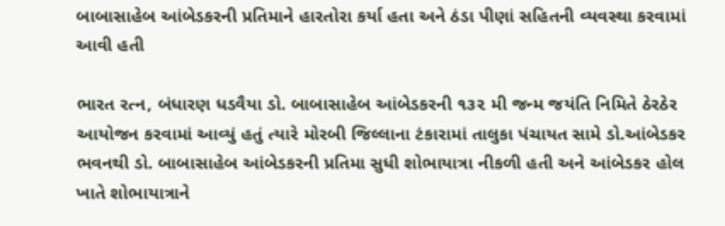બાબાસાહેબ આંબેડકરની પ્રતિમાને હારતોરા કર્યા હતા અને ઠંડા પીણાં સહિતની વ્યવસ્થા કરવામાં આવી હતી

ભારત રત્ન, બંધારણ ધડવૈયા ડો. બાબાસાહેબ આંબેડકરની ૧૩૨ મી જન્મ જયંતિ નિમિતે ઠેરઠેર આયોજન કરવામાં આવ્યું હતું ત્યારે મોરબી જિલ્લાના ટંકારામાં તાલુકા પંચાયત સામે ડો.આંબેડકર ભવનથી ડો. બાબાસાહેબ આંબેડકરની પ્રતિમા સુધી શોભાયાત્રા નીકળી હતી અને આંબેડકર હોલ ખાતે શોભાયાત્રાને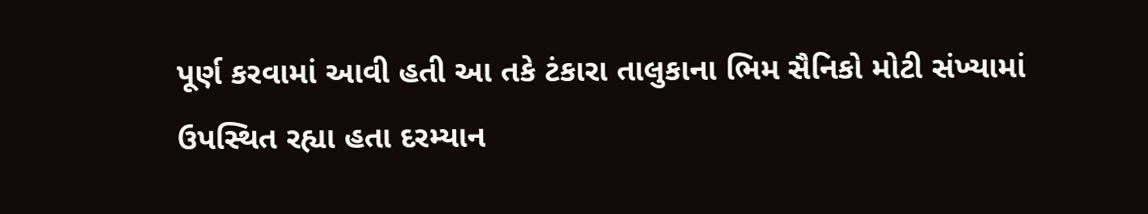પૂર્ણ કરવામાં આવી હતી આ તકે ટંકારા તાલુકાના ભિમ સૈનિકો મોટી સંખ્યામાં ઉપસ્થિત રહ્યા હતા દરમ્યાન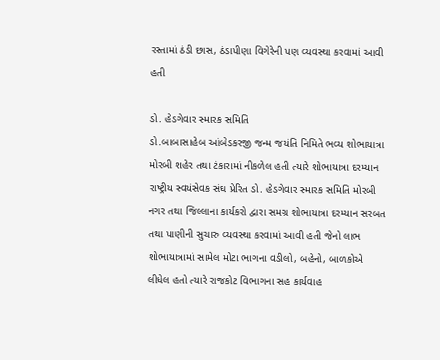રસ્તામાં ઠંડી છાસ, ઠંડાપીણા વિગેરેની પણ વ્યવસ્થા કરવામાં આવી હતી

ડો. હેડગેવાર સ્મારક સમિતિ
ડો.બાબાસાહેબ આંબેડકરજી જન્મ જયંતિ નિમિતે ભવ્ય શોભાયાત્રા મોરબી શહેર તથા ટંકારામાં નીકળેલ હતી ત્યારે શોભાયાત્રા દરમ્યાન રાષ્ટ્રીય સ્વયંસેવક સંઘ પ્રેરિત ડો. હેડગેવાર સ્મારક સમિતિ મોરબી નગર તથા જિલ્લાના કાર્યકરો દ્વારા સમગ્ર શોભાયાત્રા દરમ્યાન સરબત તથા પાણીની સુચારુ વ્યવસ્થા કરવામાં આવી હતી જેનો લાભ શોભાયાત્રામાં સામેલ મોટા ભાગના વડીલો, બહેનો, બાળકોએ લીધેલ હતો ત્યારે રાજકોટ વિભાગના સહ કાર્યવાહ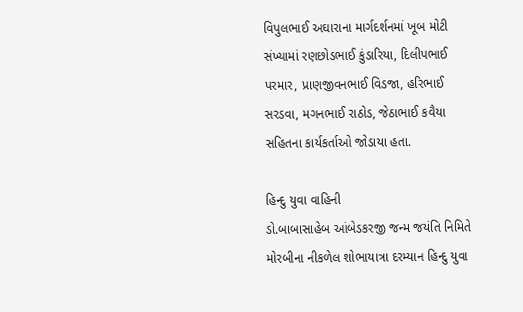વિપુલભાઈ અઘારાના માર્ગદર્શનમાં ખૂબ મોટી સંખ્યામાં રણછોડભાઈ કુંડારિયા, દિલીપભાઈ પરમાર, પ્રાણજીવનભાઈ વિડજા, હરિભાઈ સરડવા, મગનભાઈ રાઠોડ, જેઠાભાઈ કવૈયા સહિતના કાર્યકર્તાઓ જોડાયા હતા.

હિન્દુ યુવા વાહિની
ડો.બાબાસાહેબ આંબેડકરજી જન્મ જયંતિ નિમિતે મોરબીના નીકળેલ શોભાયાત્રા દરમ્યાન હિન્દુ યુવા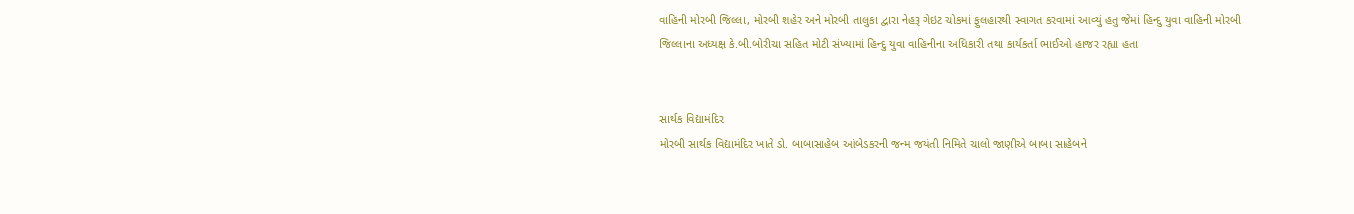વાહિની મોરબી જિલ્લા, મોરબી શહેર અને મોરબી તાલુકા દ્વારા નેહરૂ ગેઇટ ચોકમાં ફુલહારથી સ્વાગત કરવામાં આવ્યું હતુ જેમાં હિન્દુ યુવા વાહિની મોરબી જિલ્લાના અધ્યક્ષ કે.બી.બોરીચા સહિત મોટી સંખ્યામાં હિન્દુ યુવા વાહિનીના અધિકારી તથા કાર્યકર્તા ભાઈઓ હાજર રહ્યા હતા


સાર્થક વિદ્યામંદિર
મોરબી સાર્થક વિદ્યામંદિર ખાતે ડો. બાબાસાહેબ આંબેડકરની જન્મ જયંતી નિમિતે ચાલો જાણીએ બાબા સાહેબને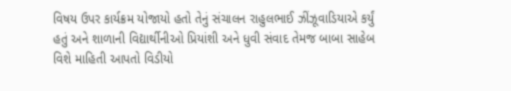વિષય ઉપર કાર્યક્રમ યોજાયો હતો તેનું સંચાલન રાહુલભાઈ ઝીંઝૂવાડિયાએ કર્યું હતું અને શાળાની વિદ્યાર્થીનીઓ પ્રિયાંશી અને ધુવી સંવાદ તેમજ બાબા સાહેબ વિશે માહિતી આપતો વિડીયો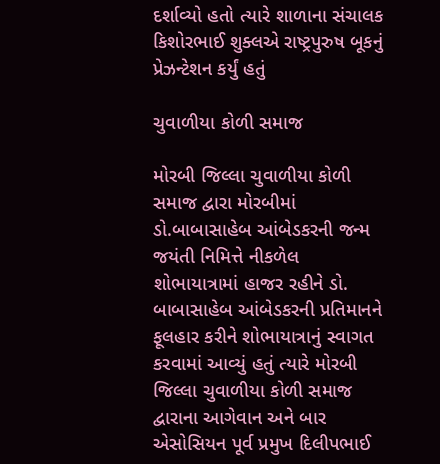દર્શાવ્યો હતો ત્યારે શાળાના સંચાલક કિશોરભાઈ શુક્લએ રાષ્ટ્રપુરુષ બૂકનું પ્રેઝન્ટેશન કર્યું હતું

ચુવાળીયા કોળી સમાજ

મોરબી જિલ્લા ચુવાળીયા કોળી સમાજ દ્વારા મોરબીમાં ડો.બાબાસાહેબ આંબેડકરની જન્મ જયંતી નિમિત્તે નીકળેલ શોભાયાત્રામાં હાજર રહીને ડો. બાબાસાહેબ આંબેડકરની પ્રતિમાનને ફૂલહાર કરીને શોભાયાત્રાનું સ્વાગત કરવામાં આવ્યું હતું ત્યારે મોરબી જિલ્લા ચુવાળીયા કોળી સમાજ દ્વારાના આગેવાન અને બાર એસોસિયન પૂર્વ પ્રમુખ દિલીપભાઈ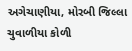અગેચાણીયા, મોરબી જિલ્લા ચુવાળીયા કોળી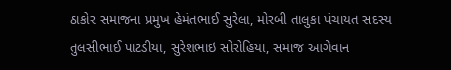ઠાકોર સમાજના પ્રમુખ હેમંતભાઈ સુરેલા, મોરબી તાલુકા પંચાયત સદસ્ય તુલસીભાઈ પાટડીયા, સુરેશભાઇ સોરોહિયા, સમાજ આગેવાન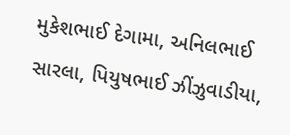મુકેશભાઈ દેગામા, અનિલભાઈ સારલા, પિયુષભાઈ ઝીંઝુવાડીયા,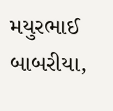મયુરભાઈ બાબરીયા,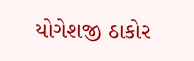યોગેશજી ઠાકોર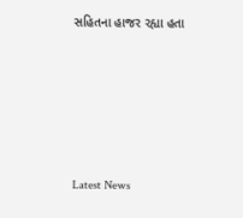સહિતના હાજર રહ્યા હતા






Latest News